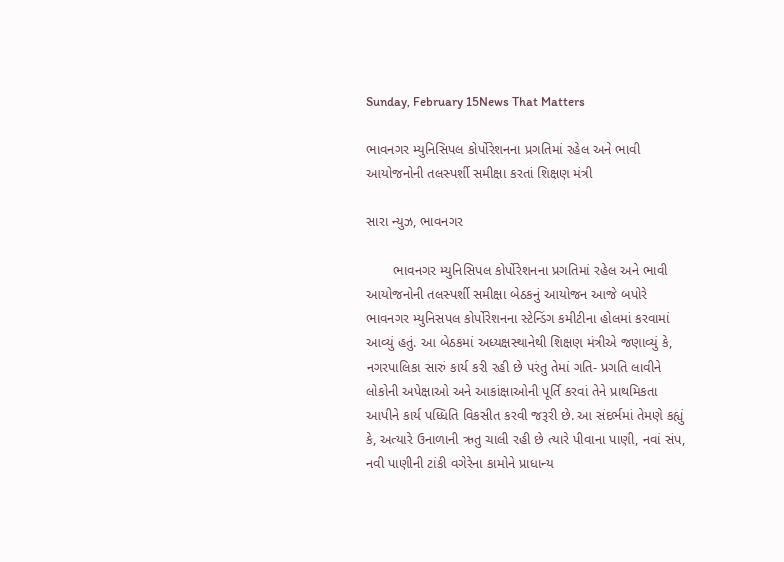Sunday, February 15News That Matters

ભાવનગર મ્યુનિસિપલ કોર્પોરેશનના પ્રગતિમાં રહેલ અને ભાવી આયોજનોની તલસ્પર્શી સમીક્ષા કરતાં શિક્ષણ મંત્રી

સારા ન્યુઝ, ભાવનગર

       ભાવનગર મ્યુનિસિપલ કોર્પોરેશનના પ્રગતિમાં રહેલ અને ભાવી આયોજનોની તલસ્પર્શી સમીક્ષા બેઠકનું આયોજન આજે બપોરે ભાવનગર મ્યુનિસપલ કોર્પોરેશનના સ્ટેન્ડિંગ કમીટીના હોલમાં કરવામાં આવ્યું હતું. આ બેઠકમાં અધ્યક્ષસ્થાનેથી શિક્ષણ મંત્રીએ જણાવ્યું કે, નગરપાલિકા સારું કાર્ય કરી રહી છે પરંતુ તેમાં ગતિ- પ્રગતિ લાવીને લોકોની અપેક્ષાઓ અને આકાંક્ષાઓની પૂર્તિ કરવાં તેને પ્રાથમિકતા આપીને કાર્ય પધ્ધિતિ વિકસીત કરવી જરૂરી છે. આ સંદર્ભમાં તેમણે કહ્યું કે, અત્યારે ઉનાળાની ઋતુ ચાલી રહી છે ત્યારે પીવાના પાણી, નવાં સંપ, નવી પાણીની ટાંકી વગેરેના કામોને પ્રાધાન્ય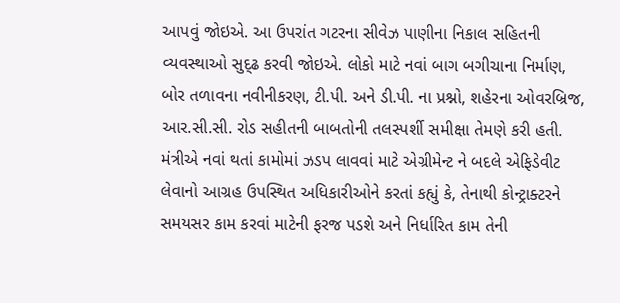આપવું જોઇએ. આ ઉપરાંત ગટરના સીવેઝ પાણીના નિકાલ સહિતની વ્યવસ્થાઓ સુદ્ઢ કરવી જોઇએ. લોકો માટે નવાં બાગ બગીચાના નિર્માણ, બોર તળાવના નવીનીકરણ, ટી.પી. અને ડી.પી. ના પ્રશ્નો, શહેરના ઓવરબ્રિજ, આર.સી.સી. રોડ સહીતની બાબતોની તલસ્પર્શી સમીક્ષા તેમણે કરી હતી. મંત્રીએ નવાં થતાં કામોમાં ઝડપ લાવવાં માટે એગ્રીમેન્ટ ને બદલે એફિડેવીટ લેવાનો આગ્રહ ઉપસ્થિત અધિકારીઓને કરતાં કહ્યું કે, તેનાથી કોન્ટ્રાક્ટરને સમયસર કામ કરવાં માટેની ફરજ પડશે અને નિર્ધારિત કામ તેની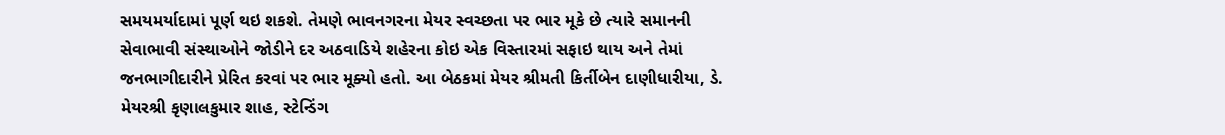સમયમર્યાદામાં પૂર્ણ થઇ શકશે. તેમણે ભાવનગરના મેયર સ્વચ્છતા પર ભાર મૂકે છે ત્યારે સમાનની સેવાભાવી સંસ્થાઓને જોડીને દર અઠવાડિયે શહેરના કોઇ એક વિસ્તારમાં સફાઇ થાય અને તેમાં જનભાગીદારીને પ્રેરિત કરવાં પર ભાર મૂક્યો હતો. આ બેઠકમાં મેયર શ્રીમતી કિર્તીબેન દાણીધારીયા, ડે. મેયરશ્રી કૃણાલકુમાર શાહ, સ્ટેન્ડિંગ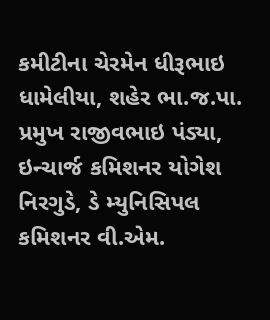કમીટીના ચેરમેન ધીરૂભાઇ ધામેલીયા, શહેર ભા.જ.પા. પ્રમુખ રાજીવભાઇ પંડ્યા, ઇન્ચાર્જ કમિશનર યોગેશ નિરગુડે, ડે મ્યુનિસિપલ કમિશનર વી.એમ.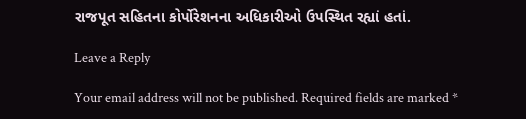રાજપૂત સહિતના કોર્પોરેશનના અધિકારીઓ ઉપસ્થિત રહ્યાં હતાં.

Leave a Reply

Your email address will not be published. Required fields are marked *